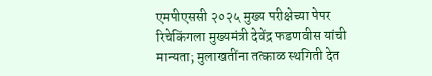एमपीएससी २०२५ मुख्य परीक्षेच्या पेपर रिचेकिंगला मुख्यमंत्री देवेंद्र फडणवीस यांची मान्यता; मुलाखतींना तत्काळ स्थगिती देत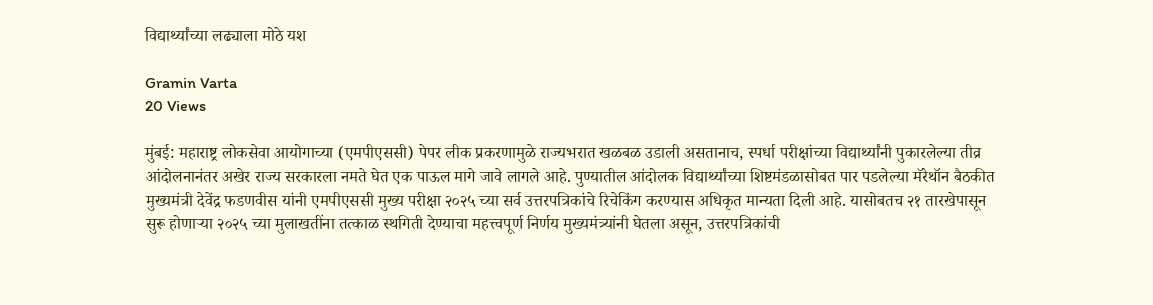विद्यार्थ्यांच्या लढ्याला मोठे यश

Gramin Varta
20 Views

मुंबई: महाराष्ट्र लोकसेवा आयोगाच्या (एमपीएससी) पेपर लीक प्रकरणामुळे राज्यभरात खळबळ उडाली असतानाच, स्पर्धा परीक्षांच्या विद्यार्थ्यांनी पुकारलेल्या तीव्र आंदोलनानंतर अखेर राज्य सरकारला नमते घेत एक पाऊल मागे जावे लागले आहे. पुण्यातील आंदोलक विद्यार्थ्यांच्या शिष्टमंडळासोबत पार पडलेल्या मॅरेथॉन बैठकीत मुख्यमंत्री देवेंद्र फडणवीस यांनी एमपीएससी मुख्य परीक्षा २०२५ च्या सर्व उत्तरपत्रिकांचे रिचेकिंग करण्यास अधिकृत मान्यता दिली आहे. यासोबतच २१ तारखेपासून सुरू होणाऱ्या २०२५ च्या मुलाखतींना तत्काळ स्थगिती देण्याचा महत्त्वपूर्ण निर्णय मुख्यमंत्र्यांनी घेतला असून, उत्तरपत्रिकांची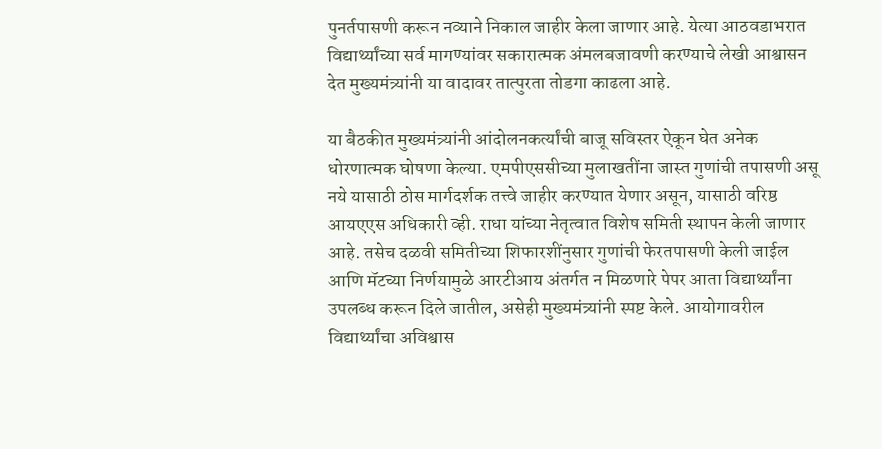पुनर्तपासणी करून नव्याने निकाल जाहीर केला जाणार आहे. येत्या आठवडाभरात विद्यार्थ्यांच्या सर्व मागण्यांवर सकारात्मक अंमलबजावणी करण्याचे लेखी आश्वासन देत मुख्यमंत्र्यांनी या वादावर तात्पुरता तोडगा काढला आहे.

या बैठकीत मुख्यमंत्र्यांनी आंदोलनकर्त्यांची बाजू सविस्तर ऐकून घेत अनेक धोरणात्मक घोषणा केल्या. एमपीएससीच्या मुलाखतींना जास्त गुणांची तपासणी असू नये यासाठी ठोस मार्गदर्शक तत्त्वे जाहीर करण्यात येणार असून, यासाठी वरिष्ठ आयएएस अधिकारी व्ही. राधा यांच्या नेतृत्वात विशेष समिती स्थापन केली जाणार आहे. तसेच दळवी समितीच्या शिफारशींनुसार गुणांची फेरतपासणी केली जाईल आणि मॅटच्या निर्णयामुळे आरटीआय अंतर्गत न मिळणारे पेपर आता विद्यार्थ्यांना उपलब्ध करून दिले जातील, असेही मुख्यमंत्र्यांनी स्पष्ट केले. आयोगावरील विद्यार्थ्यांचा अविश्वास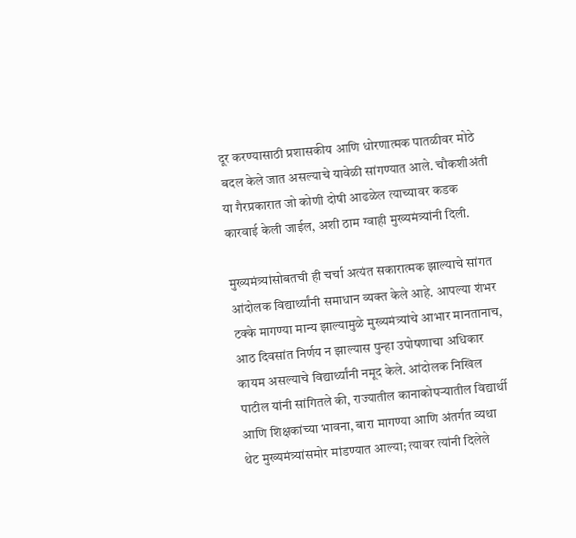दूर करण्यासाठी प्रशासकीय आणि धोरणात्मक पातळीवर मोठे बदल केले जात असल्याचे यावेळी सांगण्यात आले. चौकशीअंती या गैरप्रकारात जो कोणी दोषी आढळेल त्याच्यावर कडक कारवाई केली जाईल, अशी ठाम ग्वाही मुख्यमंत्र्यांनी दिली.

मुख्यमंत्र्यांसोबतची ही चर्चा अत्यंत सकारात्मक झाल्याचे सांगत आंदोलक विद्यार्थ्यांनी समाधान व्यक्त केले आहे. आपल्या शंभर टक्के मागण्या मान्य झाल्यामुळे मुख्यमंत्र्यांचे आभार मानतानाच, आठ दिवसांत निर्णय न झाल्यास पुन्हा उपोषणाचा अधिकार कायम असल्याचे विद्यार्थ्यांनी नमूद केले. आंदोलक निखिल पाटील यांनी सांगितले की, राज्यातील कानाकोपऱ्यातील विद्यार्थी आणि शिक्षकांच्या भावना, बारा मागण्या आणि अंतर्गत व्यथा थेट मुख्यमंत्र्यांसमोर मांडण्यात आल्या; त्यावर त्यांनी दिलेले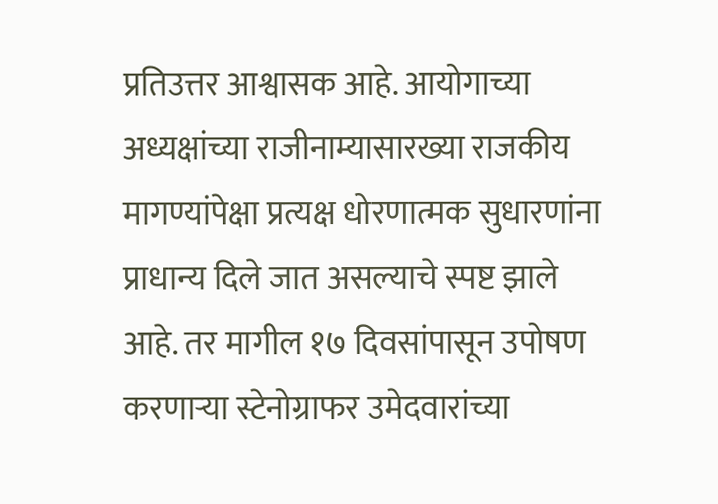प्रतिउत्तर आश्वासक आहे. आयोगाच्या अध्यक्षांच्या राजीनाम्यासारख्या राजकीय मागण्यांपेक्षा प्रत्यक्ष धोरणात्मक सुधारणांना प्राधान्य दिले जात असल्याचे स्पष्ट झाले आहे. तर मागील १७ दिवसांपासून उपोषण करणाऱ्या स्टेनोग्राफर उमेदवारांच्या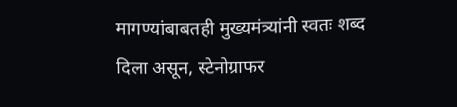मागण्यांबाबतही मुख्यमंत्र्यांनी स्वतः शब्द दिला असून, स्टेनोग्राफर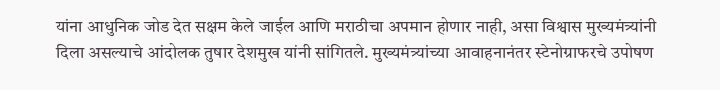यांना आधुनिक जोड देत सक्षम केले जाईल आणि मराठीचा अपमान होणार नाही, असा विश्वास मुख्यमंत्र्यांनी दिला असल्याचे आंदोलक तुषार देशमुख यांनी सांगितले. मुख्यमंत्र्यांच्या आवाहनानंतर स्टेनोग्राफरचे उपोषण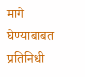मागे घेण्याबाबत प्रतिनिधी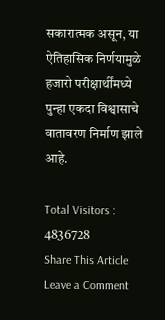सकारात्मक असून, या ऐतिहासिक निर्णयामुळे हजारो परीक्षार्थींमध्ये पुन्हा एकदा विश्वासाचे वातावरण निर्माण झाले आहे.

Total Visitors :
4836728
Share This Article
Leave a Comment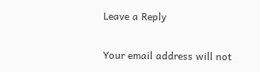Leave a Reply

Your email address will not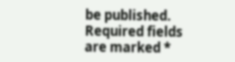be published. Required fields are marked *